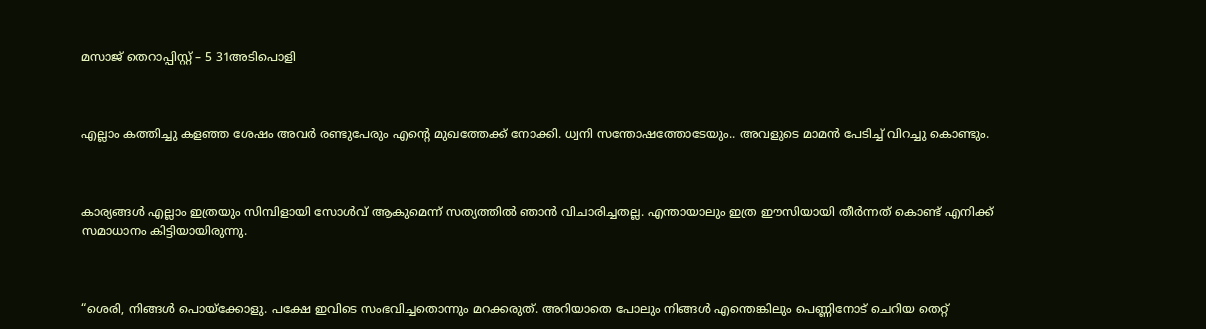മസാജ് തെറാപ്പിസ്റ്റ് – 5 31അടിപൊളി



എല്ലാം കത്തിച്ചു കളഞ്ഞ ശേഷം അവർ രണ്ടുപേരും എന്റെ മുഖത്തേക്ക് നോക്കി. ധ്വനി സന്തോഷത്തോടേയും.. അവളുടെ മാമൻ പേടിച്ച് വിറച്ചു കൊണ്ടും.



കാര്യങ്ങൾ എല്ലാം ഇത്രയും സിമ്പിളായി സോള്‍വ് ആകുമെന്ന് സത്യത്തിൽ ഞാൻ വിചാരിച്ചതല്ല. എന്തായാലും ഇത്ര ഈസിയായി തീര്‍ന്നത് കൊണ്ട്‌ എനിക്ക് സമാധാനം കിട്ടിയായിരുന്നു.



“ശെരി, നിങ്ങൾ പൊയ്ക്കോളു. പക്ഷേ ഇവിടെ സംഭവിച്ചതൊന്നും മറക്കരുത്. അറിയാതെ പോലും നിങ്ങൾ എന്തെങ്കിലും പെണ്ണിനോട് ചെറിയ തെറ്റ്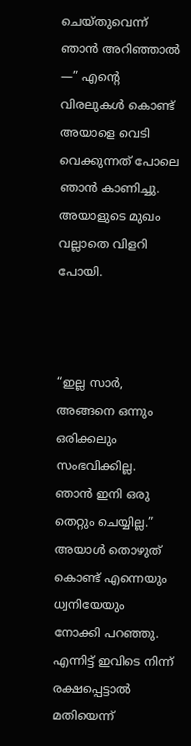ചെയ്തുവെന്ന് ഞാൻ അറിഞ്ഞാൽ —” എന്റെ വിരലുകൾ കൊണ്ട്‌ അയാളെ വെടി വെക്കുന്നത് പോലെ ഞാൻ കാണിച്ചു. അയാളുടെ മുഖം വല്ലാതെ വിളറി പോയി.



“ഇല്ല സാർ, അങ്ങനെ ഒന്നും ഒരിക്കലും സംഭവിക്കില്ല. ഞാൻ ഇനി ഒരു തെറ്റും ചെയ്യില്ല.” അയാള്‍ തൊഴുത് കൊണ്ട്‌ എന്നെയും ധ്വനിയേയും നോക്കി പറഞ്ഞു. എന്നിട്ട് ഇവിടെ നിന്ന് രക്ഷപ്പെട്ടാൽ മതിയെന്ന്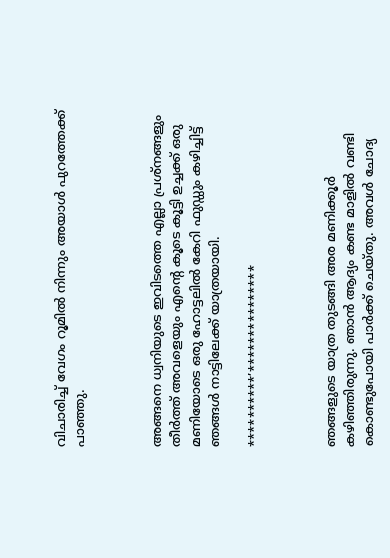വിചാരിച്ച് വേഗം റൂമിൽ നിന്നും അയാള്‍ പുറത്തേക്ക്‌ പാഞ്ഞു.



അങ്ങനെ ധ്വനിയുടെ ഇവിടത്തെ എല്ലാ പ്രശ്നങ്ങളും തീര്‍ത്ത് അവളെയും എന്റെ കൂടെ കൂട്ടി ഉച്ചക്ക് ഒരു മണിയോടെ ഒരു ഹോട്ടലിൽ കേറി ഫുഡ്ഡും കഴിച്ചിട്ട് ഞങ്ങൾ നാട്ടിലേക്ക് യാത്രയായി.

**********’***************



ഞങ്ങളുടെ യാത്ര തുടങ്ങി അര മണിക്കൂര്‍ കഴിഞ്ഞിരുന്നു. ഞാൻ ആദ്യം കണ്ട മാളിൽ വണ്ടി കൊണ്ടുപോയി പാർക്ക് ചെയ്തു. അവള്‍ ചോദ്യ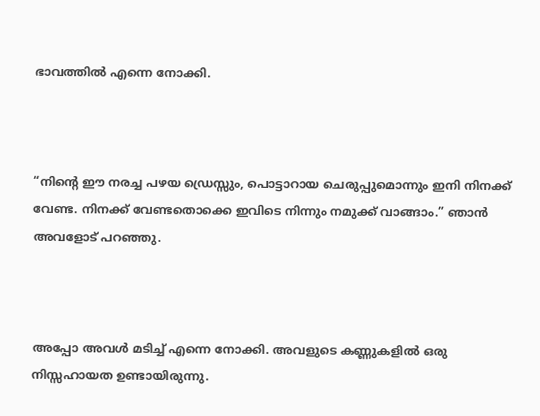ഭാവത്തിൽ എന്നെ നോക്കി.



“നിന്റെ ഈ നരച്ച പഴയ ഡ്രെസ്സും, പൊട്ടാറായ ചെരുപ്പുമൊന്നും ഇനി നിനക്ക് വേണ്ട. നിനക്ക് വേണ്ടതൊക്കെ ഇവിടെ നിന്നും നമുക്ക് വാങ്ങാം.” ഞാൻ അവളോട് പറഞ്ഞു.



അപ്പോ അവൾ മടിച്ച് എന്നെ നോക്കി. അവളുടെ കണ്ണുകളിൽ ഒരു നിസ്സഹായത ഉണ്ടായിരുന്നു.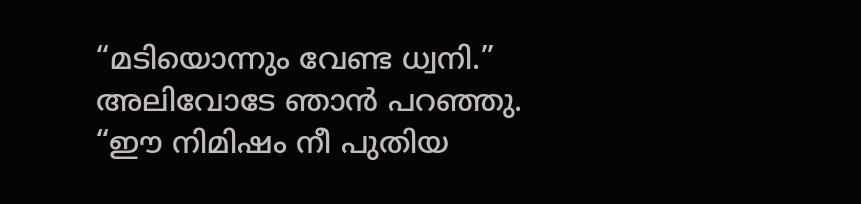“മടിയൊന്നും വേണ്ട ധ്വനി.” അലിവോടേ ഞാൻ പറഞ്ഞു. “ഈ നിമിഷം നീ പുതിയ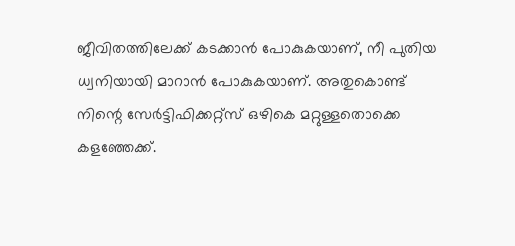ജീവിതത്തിലേക്ക് കടക്കാൻ പോകുകയാണ്, നീ പുതിയ ധ്വനിയായി മാറാൻ പോകുകയാണ്. അതുകൊണ്ട്‌ നിന്റെ സേർട്ടിഫിക്കറ്റ്സ് ഒഴികെ മറ്റുള്ളതൊക്കെ കളഞ്ഞേക്ക്.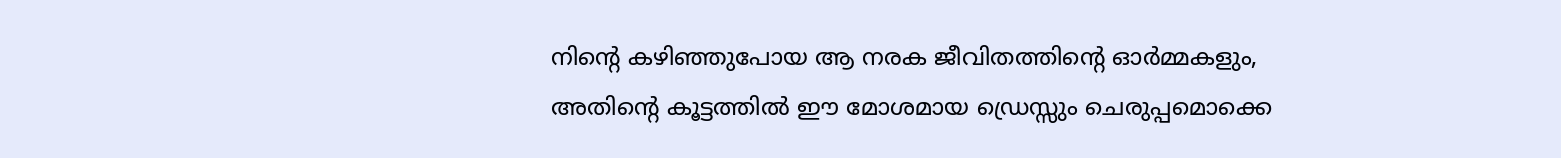നിന്റെ കഴിഞ്ഞുപോയ ആ നരക ജീവിതത്തിന്റെ ഓര്‍മ്മകളും, അതിന്റെ കൂട്ടത്തിൽ ഈ മോശമായ ഡ്രെസ്സും ചെരുപ്പമൊക്കെ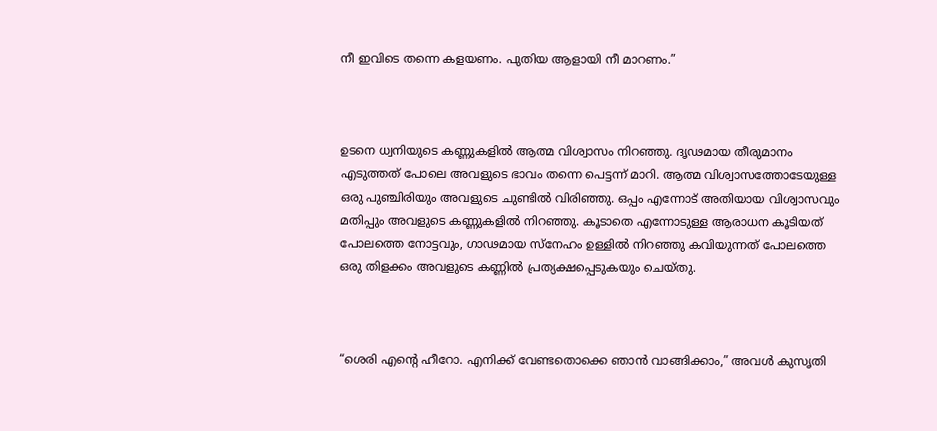നീ ഇവിടെ തന്നെ കളയണം. പുതിയ ആളായി നീ മാറണം.”



ഉടനെ ധ്വനിയുടെ കണ്ണുകളിൽ ആത്മ വിശ്വാസം നിറഞ്ഞു. ദൃഢമായ തീരുമാനം എടുത്തത് പോലെ അവളുടെ ഭാവം തന്നെ പെട്ടന്ന് മാറി. ആത്മ വിശ്വാസത്തോടേയുള്ള ഒരു പുഞ്ചിരിയും അവളുടെ ചുണ്ടില്‍ വിരിഞ്ഞു. ഒപ്പം എന്നോട് അതിയായ വിശ്വാസവും മതിപ്പും അവളുടെ കണ്ണുകളിൽ നിറഞ്ഞു. കൂടാതെ എന്നോടുള്ള ആരാധന കൂടിയത് പോലത്തെ നോട്ടവും, ഗാഢമായ സ്നേഹം ഉള്ളില്‍ നിറഞ്ഞു കവിയുന്നത് പോലത്തെ ഒരു തിളക്കം അവളുടെ കണ്ണില്‍ പ്രത്യക്ഷപ്പെടുകയും ചെയ്തു.



“ശെരി എന്റെ ഹീറോ. എനിക്ക് വേണ്ടതൊക്കെ ഞാൻ വാങ്ങിക്കാം,” അവള്‍ കുസൃതി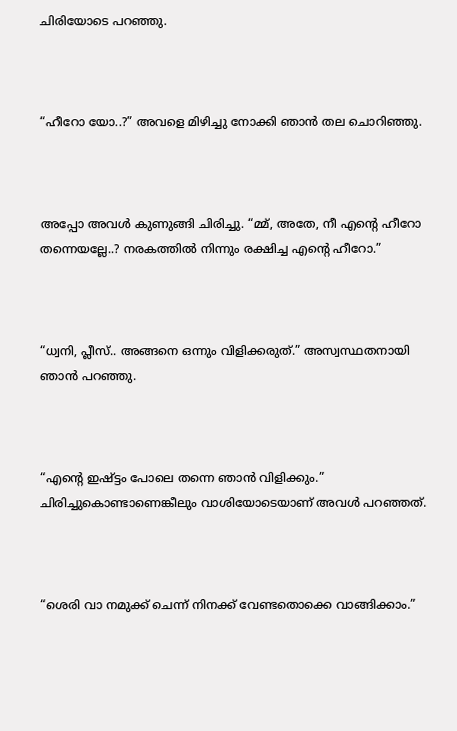ചിരിയോടെ പറഞ്ഞു.



“ഹീറോ യോ..?” അവളെ മിഴിച്ചു നോക്കി ഞാൻ തല ചൊറിഞ്ഞു.



അപ്പോ അവൾ കുണുങ്ങി ചിരിച്ചു. “മ്മ്, അതേ, നീ എന്റെ ഹീറോ തന്നെയല്ലേ..? നരകത്തില്‍ നിന്നും രക്ഷിച്ച എന്റെ ഹീറോ.”



“ധ്വനി, പ്ലീസ്.. അങ്ങനെ ഒന്നും വിളിക്കരുത്.” അസ്വസ്ഥതനായി ഞാൻ പറഞ്ഞു.



“എന്റെ ഇഷ്ട്ടം പോലെ തന്നെ ഞാൻ വിളിക്കും.” ചിരിച്ചുകൊണ്ടാണെങ്കീലും വാശിയോടെയാണ് അവൾ പറഞ്ഞത്.



“ശെരി വാ നമുക്ക് ചെന്ന് നിനക്ക് വേണ്ടതൊക്കെ വാങ്ങിക്കാം.”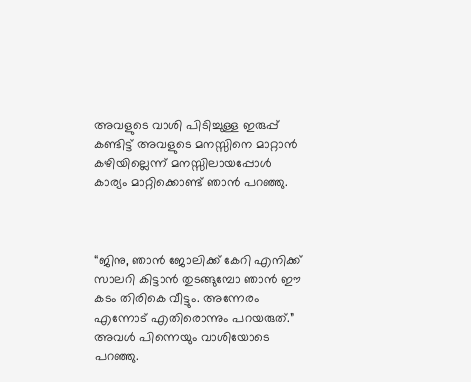അവളുടെ വാശി പിടിച്ചുള്ള ഇരുപ്പ് കണ്ടിട്ട് അവളുടെ മനസ്സിനെ മാറ്റാൻ കഴിയില്ലെന്ന് മനസ്സിലായപ്പോള്‍ കാര്യം മാറ്റിക്കൊണ്ട് ഞാൻ പറഞ്ഞു.



“ജിനു, ഞാൻ ജോലിക്ക് കേറി എനിക്ക് സാലറി കിട്ടാൻ തുടങ്ങുമ്പോ ഞാൻ ഈ കടം തിരികെ വീട്ടും. അന്നേരം എന്നോട് എതിരൊന്നും പറയരുത്.” അവൾ പിന്നെയും വാശിയോടെ പറഞ്ഞു.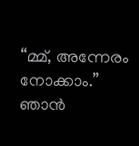“മ്മ്, അന്നേരം നോക്കാം.” ഞാൻ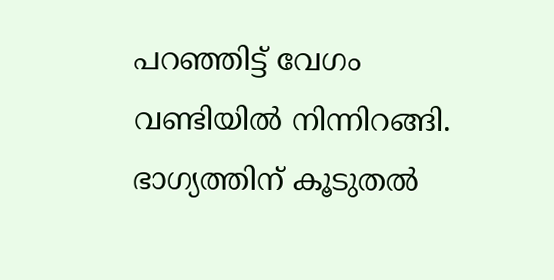പറഞ്ഞിട്ട് വേഗം വണ്ടിയില്‍ നിന്നിറങ്ങി. ഭാഗ്യത്തിന്‌ കൂടുതൽ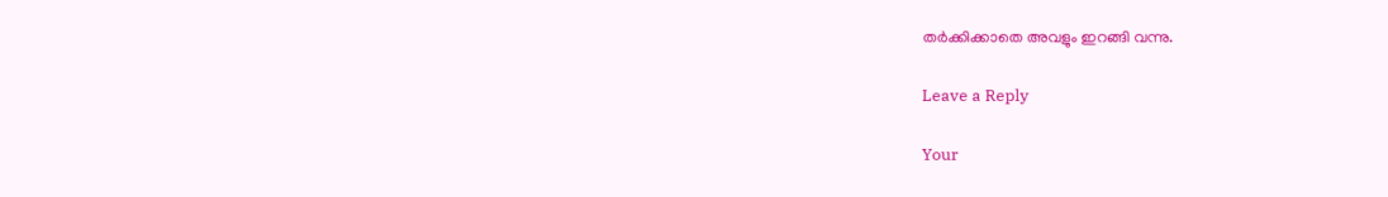തര്‍ക്കിക്കാതെ അവളും ഇറങ്ങി വന്നു.

Leave a Reply

Your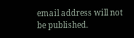email address will not be published.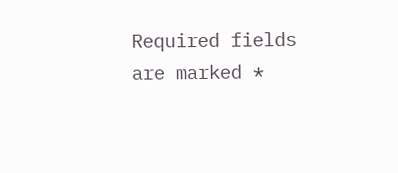Required fields are marked *